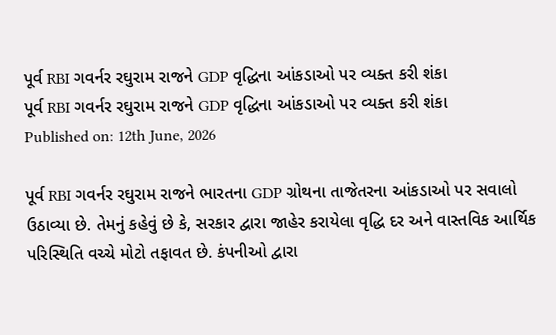પૂર્વ RBI ગવર્નર રઘુરામ રાજને GDP વૃદ્ધિના આંકડાઓ પર વ્યક્ત કરી શંકા
પૂર્વ RBI ગવર્નર રઘુરામ રાજને GDP વૃદ્ધિના આંકડાઓ પર વ્યક્ત કરી શંકા
Published on: 12th June, 2026

પૂર્વ RBI ગવર્નર રઘુરામ રાજને ભારતના GDP ગ્રોથના તાજેતરના આંકડાઓ પર સવાલો ઉઠાવ્યા છે. તેમનું કહેવું છે કે, સરકાર દ્વારા જાહેર કરાયેલા વૃદ્ધિ દર અને વાસ્તવિક આર્થિક પરિસ્થિતિ વચ્ચે મોટો તફાવત છે. કંપનીઓ દ્વારા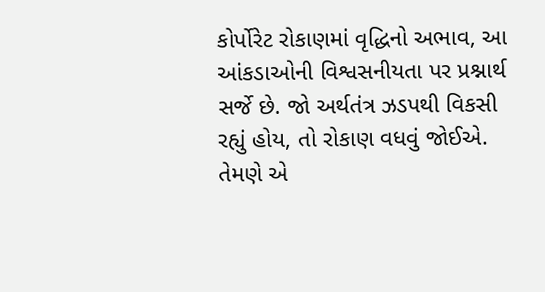કોર્પોરેટ રોકાણમાં વૃદ્ધિનો અભાવ, આ આંકડાઓની વિશ્વસનીયતા પર પ્રશ્નાર્થ સર્જે છે. જો અર્થતંત્ર ઝડપથી વિકસી રહ્યું હોય, તો રોકાણ વધવું જોઈએ. તેમણે એ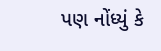પણ નોંધ્યું કે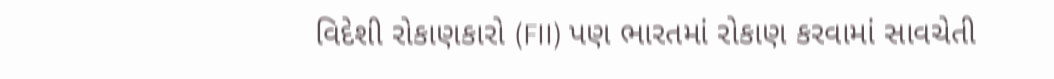વિદેશી રોકાણકારો (FII) પણ ભારતમાં રોકાણ કરવામાં સાવચેતી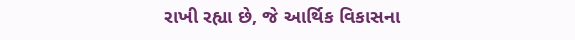રાખી રહ્યા છે, જે આર્થિક વિકાસના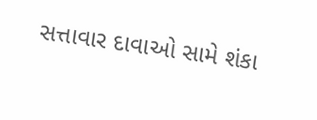સત્તાવાર દાવાઓ સામે શંકા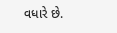વધારે છે.